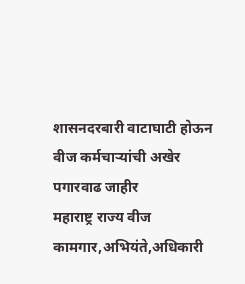शासनदरबारी वाटाघाटी होऊन वीज कर्मचाऱ्यांची अखेर पगारवाढ जाहीर
महाराष्ट्र राज्य वीज कामगार,अभियंते,अधिकारी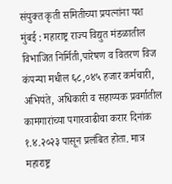संयुक्त कृती समितीच्या प्रयत्नांना यश
मुंबई : महाराष्ट्र राज्य विद्युत मंडळातील विभाजित निर्मिती,पारेषण व वितरण विज कंपन्या मधील ६८,०४५ हजार कर्मचारी, अभियंते, अधिकारी व सहाय्यक प्रवर्गातील कामगारांच्या पगारवाढीचा करार दिनांक १.४.२०२३ पासून प्रलंबित होता. मात्र महाराष्ट्र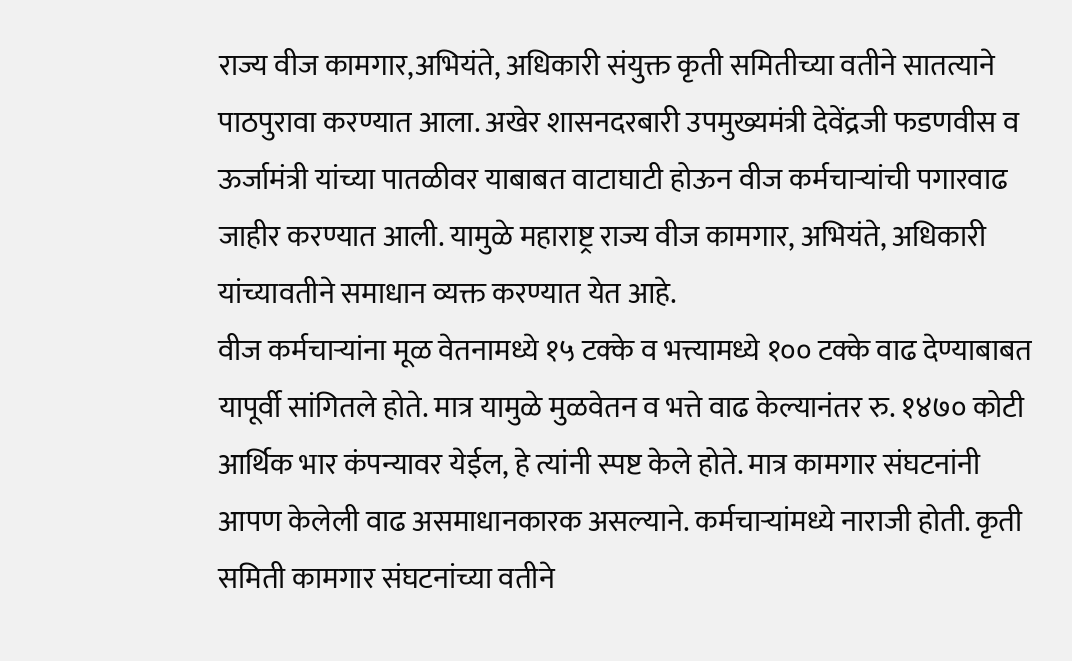राज्य वीज कामगार,अभियंते, अधिकारी संयुक्त कृती समितीच्या वतीने सातत्याने पाठपुरावा करण्यात आला. अखेर शासनदरबारी उपमुख्यमंत्री देवेंद्रजी फडणवीस व ऊर्जामंत्री यांच्या पातळीवर याबाबत वाटाघाटी होऊन वीज कर्मचाऱ्यांची पगारवाढ जाहीर करण्यात आली. यामुळे महाराष्ट्र राज्य वीज कामगार, अभियंते, अधिकारी यांच्यावतीने समाधान व्यक्त करण्यात येत आहे.
वीज कर्मचाऱ्यांना मूळ वेतनामध्ये १५ टक्के व भत्त्यामध्ये १०० टक्के वाढ देण्याबाबत यापूर्वी सांगितले होते. मात्र यामुळे मुळवेतन व भत्ते वाढ केल्यानंतर रु. १४७० कोटी आर्थिक भार कंपन्यावर येईल, हे त्यांनी स्पष्ट केले होते. मात्र कामगार संघटनांनी आपण केलेली वाढ असमाधानकारक असल्याने. कर्मचाऱ्यांमध्ये नाराजी होती. कृती समिती कामगार संघटनांच्या वतीने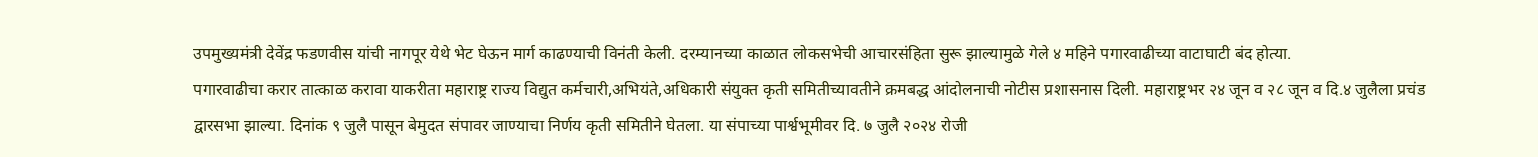उपमुख्यमंत्री देवेंद्र फडणवीस यांची नागपूर येथे भेट घेऊन मार्ग काढण्याची विनंती केली. दरम्यानच्या काळात लोकसभेची आचारसंहिता सुरू झाल्यामुळे गेले ४ महिने पगारवाढीच्या वाटाघाटी बंद होत्या.
पगारवाढीचा करार तात्काळ करावा याकरीता महाराष्ट्र राज्य विद्युत कर्मचारी,अभियंते,अधिकारी संयुक्त कृती समितीच्यावतीने क्रमबद्ध आंदोलनाची नोटीस प्रशासनास दिली. महाराष्ट्रभर २४ जून व २८ जून व दि.४ जुलैला प्रचंड द्वारसभा झाल्या. दिनांक ९ जुलै पासून बेमुदत संपावर जाण्याचा निर्णय कृती समितीने घेतला. या संपाच्या पार्श्वभूमीवर दि. ७ जुलै २०२४ रोजी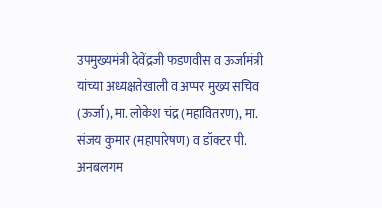उपमुख्यमंत्री देवेंद्रजी फडणवीस व ऊर्जामंत्री यांच्या अध्यक्षतेखाली व अप्पर मुख्य सचिव (ऊर्जा), मा. लोकेश चंद्र (महावितरण), मा. संजय कुमार (महापारेषण) व डॉक्टर पी. अनबलगम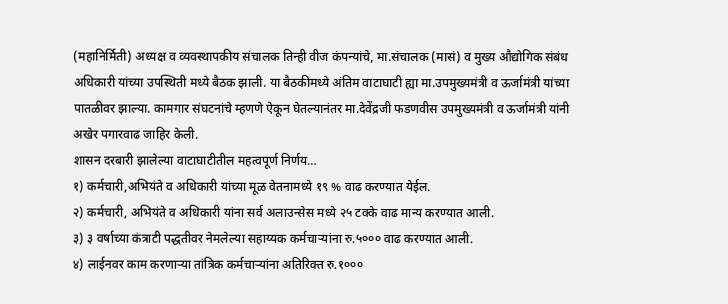(महानिर्मिती) अध्यक्ष व व्यवस्थापकीय संचालक तिन्ही वीज कंपन्यांचे, मा.संचालक (मासं) व मुख्य औद्योगिक संबंध अधिकारी यांच्या उपस्थिती मध्ये बैठक झाली. या बैठकीमध्ये अंतिम वाटाघाटी ह्या मा.उपमुख्यमंत्री व ऊर्जामंत्री यांच्या पातळीवर झाल्या. कामगार संघटनांचे म्हणणे ऐकून घेतल्यानंतर मा.देवेंद्रजी फडणवीस उपमुख्यमंत्री व ऊर्जामंत्री यांनी अखेर पगारवाढ जाहिर केली.
शासन दरबारी झालेल्या वाटाघाटीतील महत्वपूर्ण निर्णय…
१) कर्मचारी,अभियंते व अधिकारी यांच्या मूळ वेतनामध्ये १९ % वाढ करण्यात येईल.
२) कर्मचारी, अभियंते व अधिकारी यांना सर्व अलाउन्सेस मध्ये २५ टक्के वाढ मान्य करण्यात आली.
३) ३ वर्षाच्या कंत्राटी पद्धतीवर नेमलेल्या सहाय्यक कर्मचाऱ्यांना रु.५००० वाढ करण्यात आली.
४) लाईनवर काम करणाऱ्या तांत्रिक कर्मचाऱ्यांना अतिरिक्त रु.१०००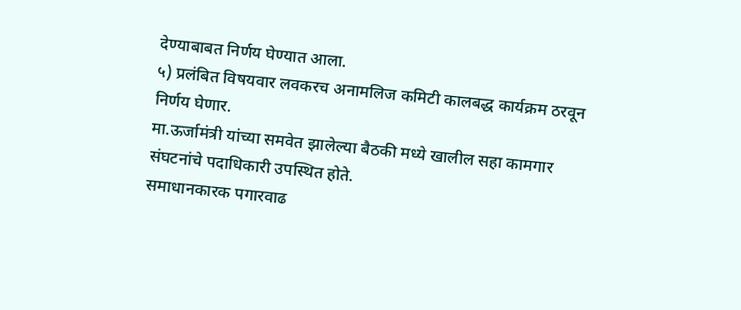देण्याबाबत निर्णय घेण्यात आला.
५) प्रलंबित विषयवार लवकरच अनामलिज कमिटी कालबद्ध कार्यक्रम ठरवून निर्णय घेणार.
मा.ऊर्जामंत्री यांच्या समवेत झालेल्या बैठकी मध्ये खालील सहा कामगार संघटनांचे पदाधिकारी उपस्थित होते.
समाधानकारक पगारवाढ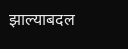झाल्याबदल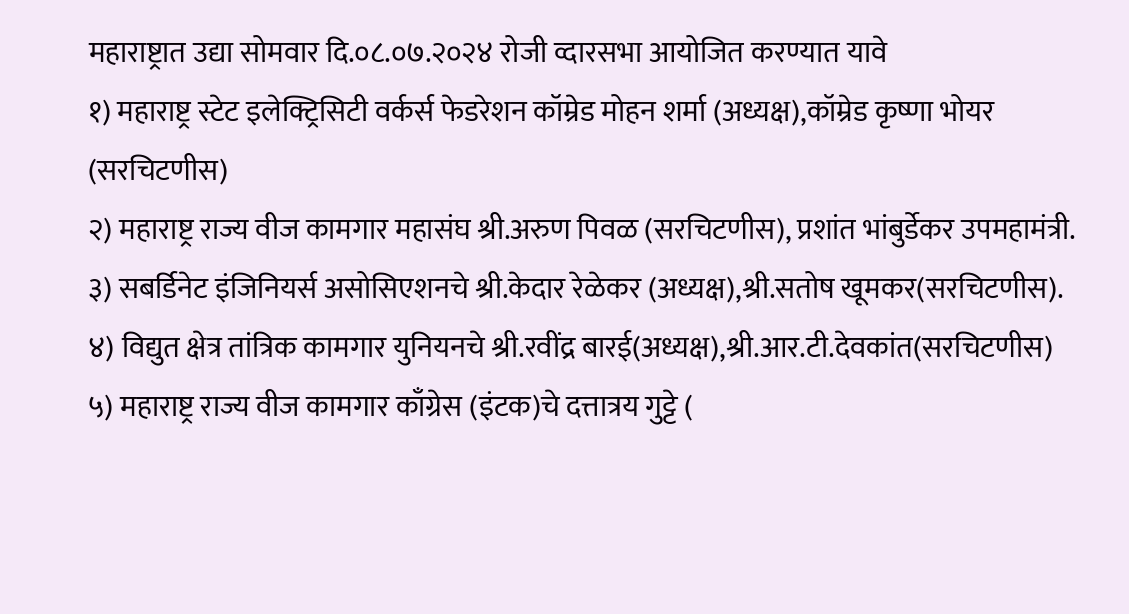महाराष्ट्रात उद्या सोमवार दि.०८.०७.२०२४ रोजी व्दारसभा आयोजित करण्यात यावे
१) महाराष्ट्र स्टेट इलेक्ट्रिसिटी वर्कर्स फेडरेशन कॉम्रेड मोहन शर्मा (अध्यक्ष),कॉम्रेड कृष्णा भोयर (सरचिटणीस)
२) महाराष्ट्र राज्य वीज कामगार महासंघ श्री.अरुण पिवळ (सरचिटणीस), प्रशांत भांबुर्डेकर उपमहामंत्री. ३) सबर्डिनेट इंजिनियर्स असोसिएशनचे श्री.केदार रेळेकर (अध्यक्ष),श्री.सतोष खूमकर(सरचिटणीस). ४) विद्युत क्षेत्र तांत्रिक कामगार युनियनचे श्री.रवींद्र बारई(अध्यक्ष),श्री.आर.टी.देवकांत(सरचिटणीस) ५) महाराष्ट्र राज्य वीज कामगार काँग्रेस (इंटक)चे दत्तात्रय गुट्टे (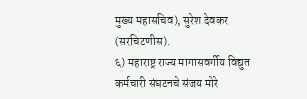मुख्य महासचिव), सुरेश देवकर (सरचिटणीस).
६) महाराष्ट्र राज्य मागासवर्गीय विद्युत कर्मचारी संघटनचे संजय मोरे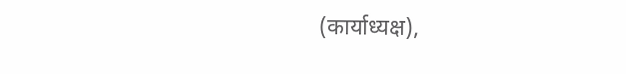(कार्याध्यक्ष),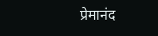प्रेमानंद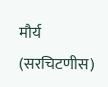मौर्य (सरचिटणीस)